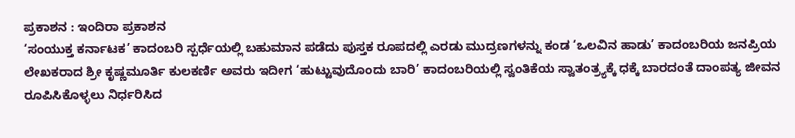ಪ್ರಕಾಶನ : ಇಂದಿರಾ ಪ್ರಕಾಶನ
‘ಸಂಯುಕ್ತ ಕರ್ನಾಟಕ’ ಕಾದಂಬರಿ ಸ್ಪರ್ಧೆಯಲ್ಲಿ ಬಹುಮಾನ ಪಡೆದು ಪುಸ್ತಕ ರೂಪದಲ್ಲಿ ಎರಡು ಮುದ್ರಣಗಳನ್ನು ಕಂಡ ‘ಒಲವಿನ ಹಾಡು’ ಕಾದಂಬರಿಯ ಜನಪ್ರಿಯ ಲೇಖಕರಾದ ಶ್ರೀ ಕೃಷ್ಣಮೂರ್ತಿ ಕುಲಕರ್ಣಿ ಅವರು ಇದೀಗ ‘ಹುಟ್ಟುವುದೊಂದು ಬಾರಿ’ ಕಾದಂಬರಿಯಲ್ಲಿ ಸ್ವಂತಿಕೆಯ ಸ್ವಾತಂತ್ರ್ಯಕ್ಕೆ ಧಕ್ಕೆ ಬಾರದಂತೆ ದಾಂಪತ್ಯ ಜೀವನ ರೂಪಿಸಿಕೊಳ್ಳಲು ನಿರ್ಧರಿಸಿದ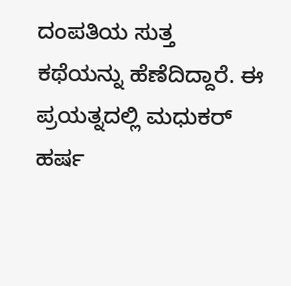ದಂಪತಿಯ ಸುತ್ತ ಕಥೆಯನ್ನು ಹೆಣೆದಿದ್ದಾರೆ. ಈ ಪ್ರಯತ್ನದಲ್ಲಿ ಮಧುಕರ್ ಹರ್ಷ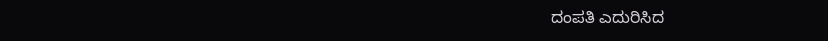ದಂಪತಿ ಎದುರಿಸಿದ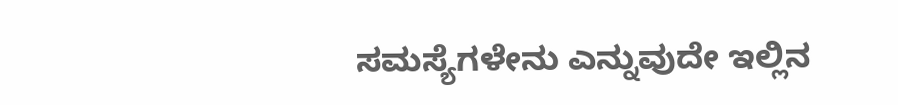ಸಮಸ್ಯೆಗಳೇನು ಎನ್ನುವುದೇ ಇಲ್ಲಿನ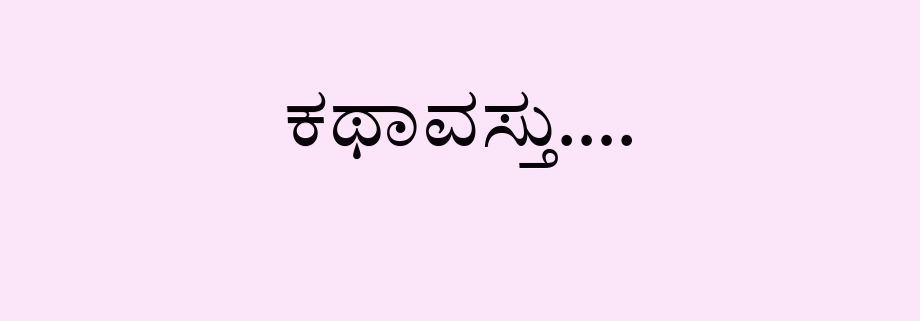ಕಥಾವಸ್ತು….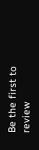Be the first to review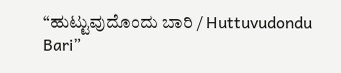“ಹುಟ್ಟುವುದೊಂದು ಬಾರಿ / Huttuvudondu Bari”